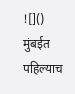![]()
मुंबईत पहिल्याच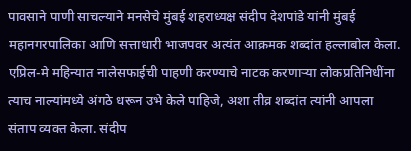पावसाने पाणी साचल्याने मनसेचे मुंबई शहराध्यक्ष संदीप देशपांडे यांनी मुंबई महानगरपालिका आणि सत्ताधारी भाजपवर अत्यंत आक्रमक शब्दांत हल्लाबोल केला. एप्रिल-मे महिन्यात नालेसफाईची पाहणी करण्याचे नाटक करणाऱ्या लोकप्रतिनिधींना त्याच नाल्यांमध्ये अंगठे धरून उभे केले पाहिजे, अशा तीव्र शब्दांत त्यांनी आपला संताप व्यक्त केला. संदीप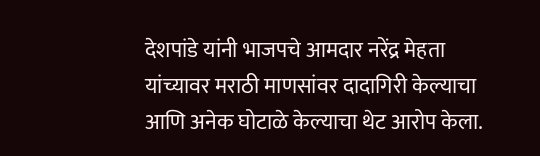देशपांडे यांनी भाजपचे आमदार नरेंद्र मेहता यांच्यावर मराठी माणसांवर दादागिरी केल्याचा आणि अनेक घोटाळे केल्याचा थेट आरोप केला.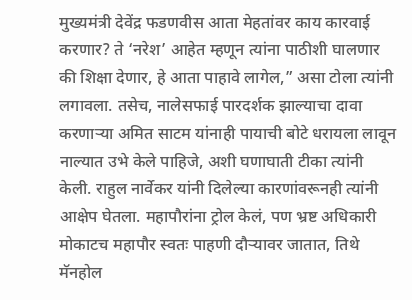मुख्यमंत्री देवेंद्र फडणवीस आता मेहतांवर काय कारवाई करणार? ते ‘नरेश’ आहेत म्हणून त्यांना पाठीशी घालणार की शिक्षा देणार, हे आता पाहावे लागेल,” असा टोला त्यांनी लगावला. तसेच, नालेसफाई पारदर्शक झाल्याचा दावा करणाऱ्या अमित साटम यांनाही पायाची बोटे धरायला लावून नाल्यात उभे केले पाहिजे, अशी घणाघाती टीका त्यांनी केली. राहुल नार्वेकर यांनी दिलेल्या कारणांवरूनही त्यांनी आक्षेप घेतला. महापौरांना ट्रोल केलं, पण भ्रष्ट अधिकारी मोकाटच महापौर स्वतः पाहणी दौऱ्यावर जातात, तिथे मॅनहोल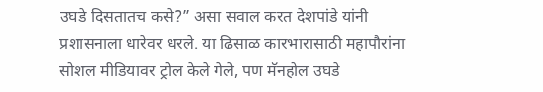उघडे दिसतातच कसे?” असा सवाल करत देशपांडे यांनी प्रशासनाला धारेवर धरले. या ढिसाळ कारभारासाठी महापौरांना सोशल मीडियावर ट्रोल केले गेले, पण मॅनहोल उघडे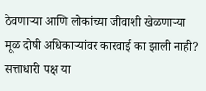ठेवणाऱ्या आणि लोकांच्या जीवाशी खेळणाऱ्या मूळ दोषी अधिकाऱ्यांवर कारवाई का झाली नाही? सत्ताधारी पक्ष या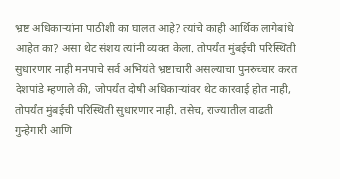भ्रष्ट अधिकाऱ्यांना पाठीशी का घालत आहे? त्यांचे काही आर्थिक लागेबांधे आहेत का? असा थेट संशय त्यांनी व्यक्त केला. तोपर्यंत मुंबईची परिस्थिती सुधारणार नाही मनपाचे सर्व अभियंते भ्रष्टाचारी असल्याचा पुनरुच्चार करत देशपांडे म्हणाले की, जोपर्यंत दोषी अधिकाऱ्यांवर थेट कारवाई होत नाही, तोपर्यंत मुंबईची परिस्थिती सुधारणार नाही. तसेच, राज्यातील वाढती गुन्हेगारी आणि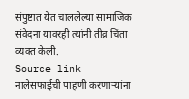संपुष्टात येत चाललेल्या सामाजिक संवेदना यावरही त्यांनी तीव्र चिंता व्यक्त केली.
Source link
नालेसफाईची पाहणी करणाऱ्यांना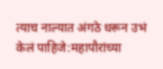त्याच नाल्यात अंगठे धरून उभं केलं पाहिजे:महापौरांच्या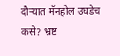दौऱ्यात मॅनहोल उघडेच कसे? भ्रष्ट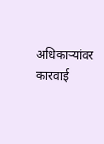अधिकाऱ्यांवर कारवाई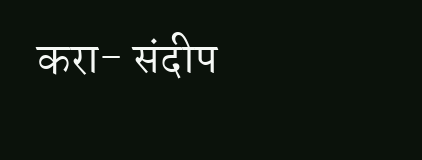करा- संदीप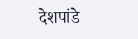देशपांडे